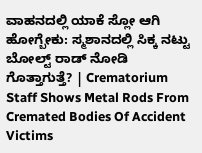ವಾಹನದಲ್ಲಿ ಯಾಕೆ ಸ್ಲೋ ಆಗಿ ಹೋಗ್ಬೇಕು: ಸ್ಮಶಾನದಲ್ಲಿ ಸಿಕ್ಕ ನಟ್ಟು ಬೋಲ್ಟ್ ರಾಡ್‌ ನೋಡಿ ಗೊತ್ತಾಗುತ್ತೆ? | Crematorium Staff Shows Metal Rods From Cremated Bodies Of Accident Victims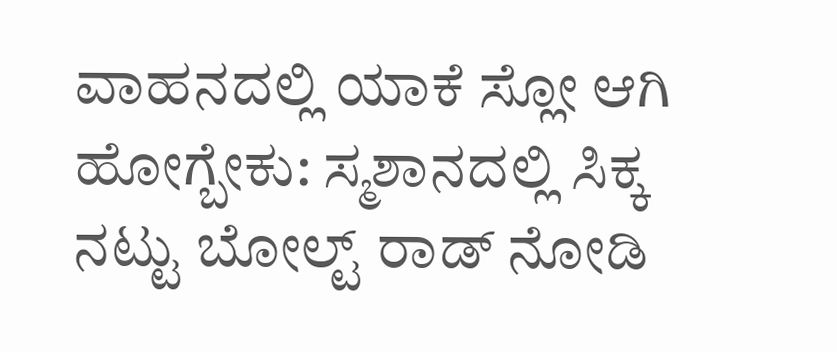ವಾಹನದಲ್ಲಿ ಯಾಕೆ ಸ್ಲೋ ಆಗಿ ಹೋಗ್ಬೇಕು: ಸ್ಮಶಾನದಲ್ಲಿ ಸಿಕ್ಕ ನಟ್ಟು ಬೋಲ್ಟ್ ರಾಡ್‌ ನೋಡಿ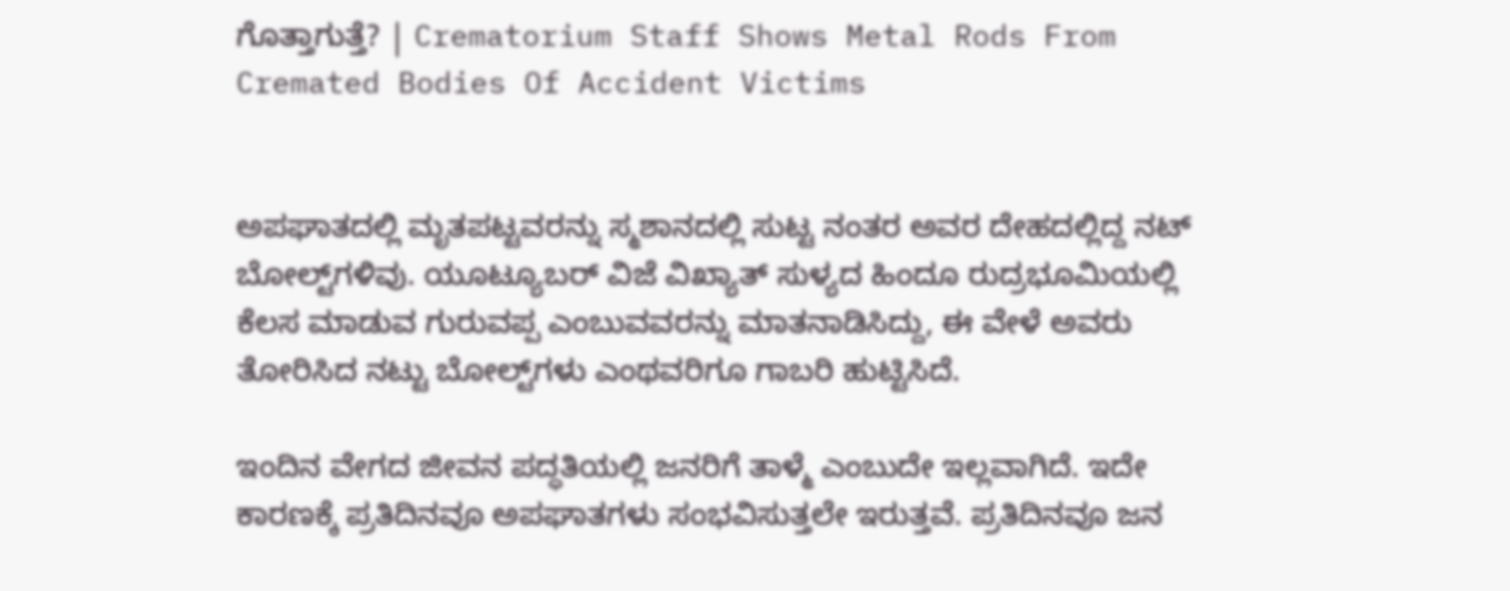ಗೊತ್ತಾಗುತ್ತೆ? | Crematorium Staff Shows Metal Rods From Cremated Bodies Of Accident Victims


ಅಪಘಾತದಲ್ಲಿ ಮೃತಪಟ್ಟವರನ್ನು ಸ್ಮಶಾನದಲ್ಲಿ ಸುಟ್ಟ ನಂತರ ಅವರ ದೇಹದಲ್ಲಿದ್ದ ನಟ್ ಬೋಲ್ಟ್‌ಗಳಿವು. ಯೂಟ್ಯೂಬರ್ ವಿಜೆ ವಿಖ್ಯಾತ್ ಸುಳ್ಯದ ಹಿಂದೂ ರುದ್ರಭೂಮಿಯಲ್ಲಿ ಕೆಲಸ ಮಾಡುವ ಗುರುವಪ್ಪ ಎಂಬುವವರನ್ನು ಮಾತನಾಡಿಸಿದ್ದು, ಈ ವೇಳೆ ಅವರು ತೋರಿಸಿದ ನಟ್ಟು ಬೋಲ್ಟ್‌ಗಳು ಎಂಥವರಿಗೂ ಗಾಬರಿ ಹುಟ್ಟಿಸಿದೆ.

ಇಂದಿನ ವೇಗದ ಜೀವನ ಪದ್ಧತಿಯಲ್ಲಿ ಜನರಿಗೆ ತಾಳ್ಮೆ ಎಂಬುದೇ ಇಲ್ಲವಾಗಿದೆ. ಇದೇ ಕಾರಣಕ್ಕೆ ಪ್ರತಿದಿನವೂ ಅಪಘಾತಗಳು ಸಂಭವಿಸುತ್ತಲೇ ಇರುತ್ತವೆ. ಪ್ರತಿದಿನವೂ ಜನ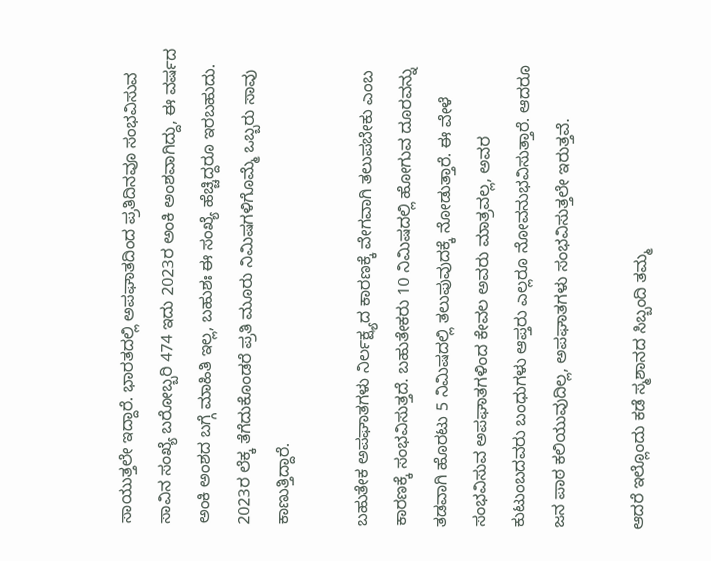ಸಾಯುತ್ತಲೇ ಇದ್ದಾರೆ. ಭಾರತದಲ್ಲಿ ಅಪಘಾತದಿಂದ ಪ್ರತಿದಿನವೂ ಸಂಭವಿಸುವ ಸಾವಿನ ಸಂಖ್ಯೆ ಬರೋಬ್ಬರಿ 474 ಇದು 2023ರ ಅಂಕಿ ಅಂಶವಾಗಿದ್ದು, ಈ ವರ್ಷದ ಅಂಕಿ ಅಂಶದ ಬಗ್ಗೆ ಮಾಹಿತಿ ಇಲ್ಲ, ಬಹುಶಃ ಈ ಸಂಖ್ಯೆ ಹೆಚ್ಚಿದ್ದರೂ ಇರಬಹುದು. 2023ರ ಲೆಕ್ಕ ತೆಗೆದುಕೊಂಡರೆ ಪ್ರತಿ ಮೂರು ನಿಮಿಷಗಳಿಗೊಮ್ಮೆ ಒಬ್ಬರು ಸಾವು ಕಾಣುತ್ತಿದ್ದಾರೆ.

ಬಹುತೇಕ ಅಪಘಾತಗಳು ನಿರ್ಲಕ್ಷ್ಯದ ಕಾರಣಕ್ಕೆ ವೇಗವಾಗಿ ತಲುಪಬೇಕು ಎಂಬ ಕಾರಣಕ್ಕೆ ಸಂಭವಿಸುತ್ತದೆ. ಬಹುತೇಕರು 10 ನಿಮಿಷದಲ್ಲಿ ಹೋಗುವ ದೂರವನ್ನು ತಡವಾಗಿ ಹೊರಟು 5 ನಿಮಿಷದಲ್ಲಿ ತಲುಪುವುದಕ್ಕೆ ನೋಡುತ್ತಾರೆ. ಈ ವೇಳೆ ಸಂಭವಿಸುವ ಅಪಘಾತಗಳಿಂದ ಕೇವಲ ಅವರು ಮಾತ್ರವಲ್ಲ, ಅವರ ಕುಟುಂಬದವರು ಬಂಧುಗಳು ಆಪ್ತರು ಎಲ್ಲರೂ ನೋವನುಭವಿಸುತ್ತಾರೆ. ಆದರೂ ಜನ ಪಾಠ ಕಲಿಯುವುದಿಲ್ಲ, ಅಪಘಾತಗಳು ಸಂಭವಿಸುತ್ತಲೇ ಇರುತ್ತವೆ.

ಆದರೆ ಇಲ್ಲೊಂದು ಕಡೆ ಸ್ಮಶಾನದ ಸಿಬ್ಬಂದಿ ತಮ್ಮ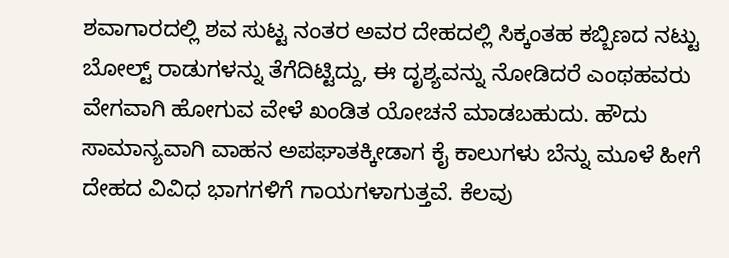ಶವಾಗಾರದಲ್ಲಿ ಶವ ಸುಟ್ಟ ನಂತರ ಅವರ ದೇಹದಲ್ಲಿ ಸಿಕ್ಕಂತಹ ಕಬ್ಬಿಣದ ನಟ್ಟು ಬೋಲ್ಟ್‌ ರಾಡುಗಳನ್ನು ತೆಗೆದಿಟ್ಟಿದ್ದು, ಈ ದೃಶ್ಯವನ್ನು ನೋಡಿದರೆ ಎಂಥಹವರು ವೇಗವಾಗಿ ಹೋಗುವ ವೇಳೆ ಖಂಡಿತ ಯೋಚನೆ ಮಾಡಬಹುದು. ಹೌದು ಸಾಮಾನ್ಯವಾಗಿ ವಾಹನ ಅಪಘಾತಕ್ಕೀಡಾಗ ಕೈ ಕಾಲುಗಳು ಬೆನ್ನು ಮೂಳೆ ಹೀಗೆ ದೇಹದ ವಿವಿಧ ಭಾಗಗಳಿಗೆ ಗಾಯಗಳಾಗುತ್ತವೆ. ಕೆಲವು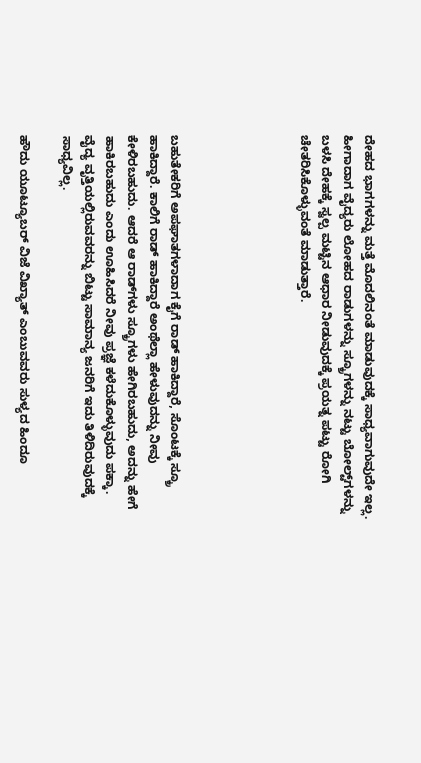ದೇಹದ ಭಾಗಗಳನ್ನು ಮತ್ತೆ ಮೊದಲಿನಂತೆ ಮಾಡುವುದಕ್ಕೆ ಸಾಧ್ಯವಾಗುವುದೇ ಇಲ್ಲ. ಹೀಗಾದಾಗ ವೈದ್ಯರು ಲೋಹದ ರಾಡುಗಳನ್ನು ಸ್ಕ್ರೂಗಳನ್ನು ನಟ್ಟು ಬೋಲ್ಟ್‌ಗಳನ್ನು ಬಳಸಿ ದೇಹಕ್ಕೆ ಸ್ವಲ್ಪ ಮಟ್ಟಿನ ಆಧಾರ ನೀಡುವುದಕ್ಕೆ ಪ್ರಯತ್ನ ಪಟ್ಟು ರೋಗಿ ಚೇತರಿಸಿಕೊಳ್ಳುವಂತೆ ಮಾಡುತ್ತಾರೆ.





ಬಹುತೇಕರಿಗೆ ಅಪಘಾತಗಳಾದಾಗ ಕೈಗೆ ರಾಡ್ ಹಾಕಿದ್ದಾರೆ, ಸೊಂಟಕ್ಕೆ ಸ್ಕ್ರೂ ಹಾಕಿದ್ದಾರೆ. ಕಾಲಿಗೆ ರಾಡ್ ಹಾಕಿದ್ದಾರೆ ಅಂಥೆಲ್ಲಾ ಹೇಳುವುದನ್ನು ನೀವು ಕೇಳಿರಬಹುದು. ಆದರೆ ಆ ರಾಡ್‌ಗಳು ಸ್ಕ್ರೂಗಳು ಹೇಗಿರಬಹುದು, ಅದನ್ನು ಹೇಗೆ ಹಾಕಿರಬಹುದು ಎಂದು ಊಹಿಸಿದರೆ ನೀವು ಪ್ರಜ್ಞೆ ಕಳೆದುಕೊಳ್ಳುವುದು ಪಕ್ಕಾ. ವೈದ್ಯ ವೃತ್ತಿಯಲ್ಲಿರುವವರನ್ನು ಬಿಟ್ಟು ಸಾಮಾನ್ಯ ಜನರಿಗೆ ಇದು ತಿಳಿದಿರುವುದಕ್ಕೆ ಸಾಧ್ಯವಿಲ್ಲ.

ಹೌದು ಯೂಟ್ಯೂಬರ್ ವಿಜೆ ವಿಖ್ಯಾತ್ ಎಂಬುವವರು ಸುಳ್ಯದ ಹಿಂದೂ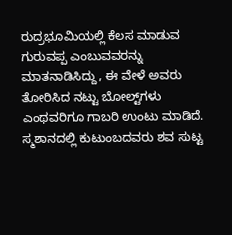ರುದ್ರಭೂಮಿಯಲ್ಲಿ ಕೆಲಸ ಮಾಡುವ ಗುರುವಪ್ಪ ಎಂಬುವವರನ್ನು ಮಾತನಾಡಿಸಿದ್ದು, ಈ ವೇಳೆ ಅವರು ತೋರಿಸಿದ ನಟ್ಟು ಬೋಲ್ಟ್‌ಗಳು ಎಂಥವರಿಗೂ ಗಾಬರಿ ಉಂಟು ಮಾಡಿದೆ. ಸ್ಮಶಾನದಲ್ಲಿ ಕುಟುಂಬದವರು ಶವ ಸುಟ್ಟ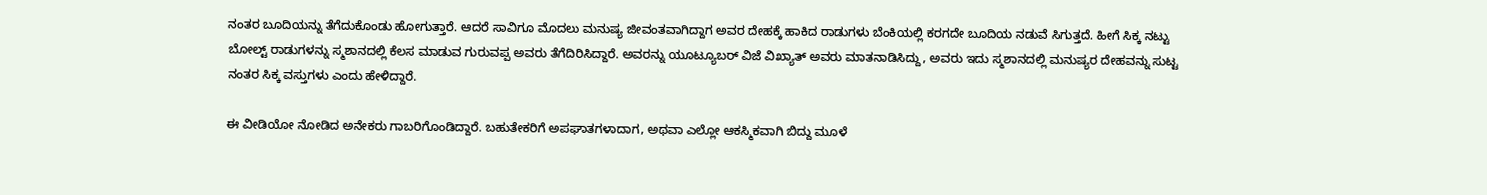ನಂತರ ಬೂದಿಯನ್ನು ತೆಗೆದುಕೊಂಡು ಹೋಗುತ್ತಾರೆ. ಆದರೆ ಸಾವಿಗೂ ಮೊದಲು ಮನುಷ್ಯ ಜೀವಂತವಾಗಿದ್ದಾಗ ಅವರ ದೇಹಕ್ಕೆ ಹಾಕಿದ ರಾಡುಗಳು ಬೆಂಕಿಯಲ್ಲಿ ಕರಗದೇ ಬೂದಿಯ ನಡುವೆ ಸಿಗುತ್ತದೆ. ಹೀಗೆ ಸಿಕ್ಕ ನಟ್ಟು ಬೋಲ್ಟ್‌ ರಾಡುಗಳನ್ನು ಸ್ಮಶಾನದಲ್ಲಿ ಕೆಲಸ ಮಾಡುವ ಗುರುವಪ್ಪ ಅವರು ತೆಗೆದಿರಿಸಿದ್ದಾರೆ. ಅವರನ್ನು ಯೂಟ್ಯೂಬರ್ ವಿಜೆ ವಿಖ್ಯಾತ್ ಅವರು ಮಾತನಾಡಿಸಿದ್ದು, ಅವರು ಇದು ಸ್ಮಶಾನದಲ್ಲಿ ಮನುಷ್ಯರ ದೇಹವನ್ನು ಸುಟ್ಟ ನಂತರ ಸಿಕ್ಕ ವಸ್ತುಗಳು ಎಂದು ಹೇಳಿದ್ದಾರೆ.

ಈ ವೀಡಿಯೋ ನೋಡಿದ ಅನೇಕರು ಗಾಬರಿಗೊಂಡಿದ್ದಾರೆ. ಬಹುತೇಕರಿಗೆ ಅಪಘಾತಗಳಾದಾಗ, ಅಥವಾ ಎಲ್ಲೋ ಆಕಸ್ಮಿಕವಾಗಿ ಬಿದ್ದು ಮೂಳೆ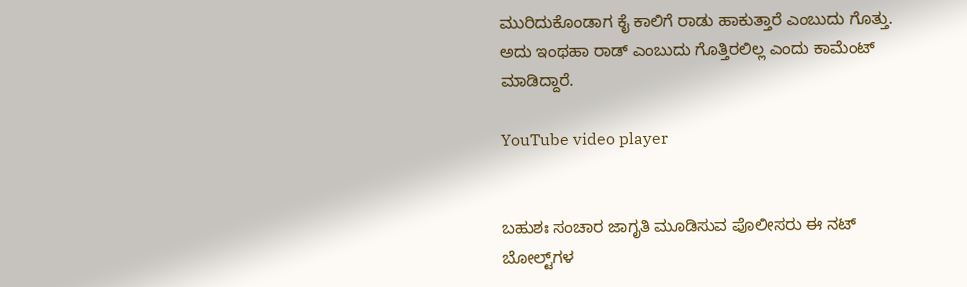ಮುರಿದುಕೊಂಡಾಗ ಕೈ ಕಾಲಿಗೆ ರಾಡು ಹಾಕುತ್ತಾರೆ ಎಂಬುದು ಗೊತ್ತು. ಅದು ಇಂಥಹಾ ರಾಡ್ ಎಂಬುದು ಗೊತ್ತಿರಲಿಲ್ಲ ಎಂದು ಕಾಮೆಂಟ್ ಮಾಡಿದ್ದಾರೆ.

YouTube video player


ಬಹುಶಃ ಸಂಚಾರ ಜಾಗೃತಿ ಮೂಡಿಸುವ ಪೊಲೀಸರು ಈ ನಟ್ ಬೋಲ್ಟ್‌ಗಳ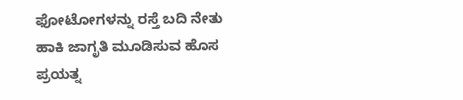ಫೋಟೋಗಳನ್ನು ರಸ್ತೆ ಬದಿ ನೇತು ಹಾಕಿ ಜಾಗೃತಿ ಮೂಡಿಸುವ ಹೊಸ ಪ್ರಯತ್ನ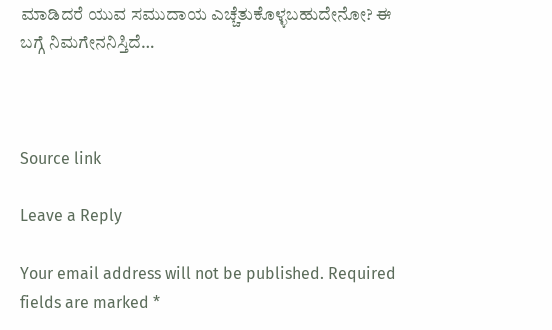ಮಾಡಿದರೆ ಯುವ ಸಮುದಾಯ ಎಚ್ಚೆತುಕೊಳ್ಳಬಹುದೇನೋ? ಈ ಬಗ್ಗೆ ನಿಮಗೇನನಿಸ್ತಿದೆ…



Source link

Leave a Reply

Your email address will not be published. Required fields are marked *